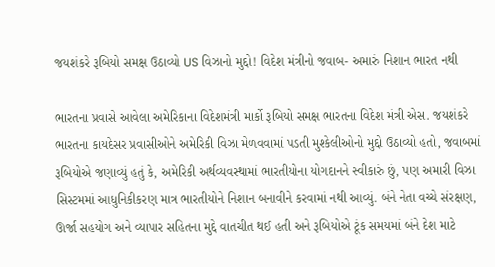જયશંકરે રૂબિયો સમક્ષ ઉઠાવ્યો US વિઝાનો મુદ્દો! વિદેશ મંત્રીનો જવાબ- અમારું નિશાન ભારત નથી

ભારતના પ્રવાસે આવેલા અમેરિકાના વિદેશમંત્રી માર્કો રૂબિયો સમક્ષ ભારતના વિદેશ મંત્રી એસ. જયશંકરે ભારતના કાયદેસર પ્રવાસીઓને અમેરિકી વિઝા મેળવવામાં પડતી મુશ્કેલીઓનો મુદ્દો ઉઠાવ્યો હતો, જવાબમાં રૂબિયોએ જણાવ્યું હતું કે, અમેરિકી અર્થવ્યવસ્થામાં ભારતીયોના યોગદાનને સ્વીકારું છું, પણ અમારી વિઝા સિસ્ટમમાં આધુનિકીકરણ માત્ર ભારતીયોને નિશાન બનાવીને કરવામાં નથી આવ્યું. બંને નેતા વચ્ચે સંરક્ષણ, ઊર્જા સહયોગ અને વ્યાપાર સહિતના મુદ્દે વાતચીત થઈ હતી અને રૂબિયોએ ટૂંક સમયમાં બંને દેશ માટે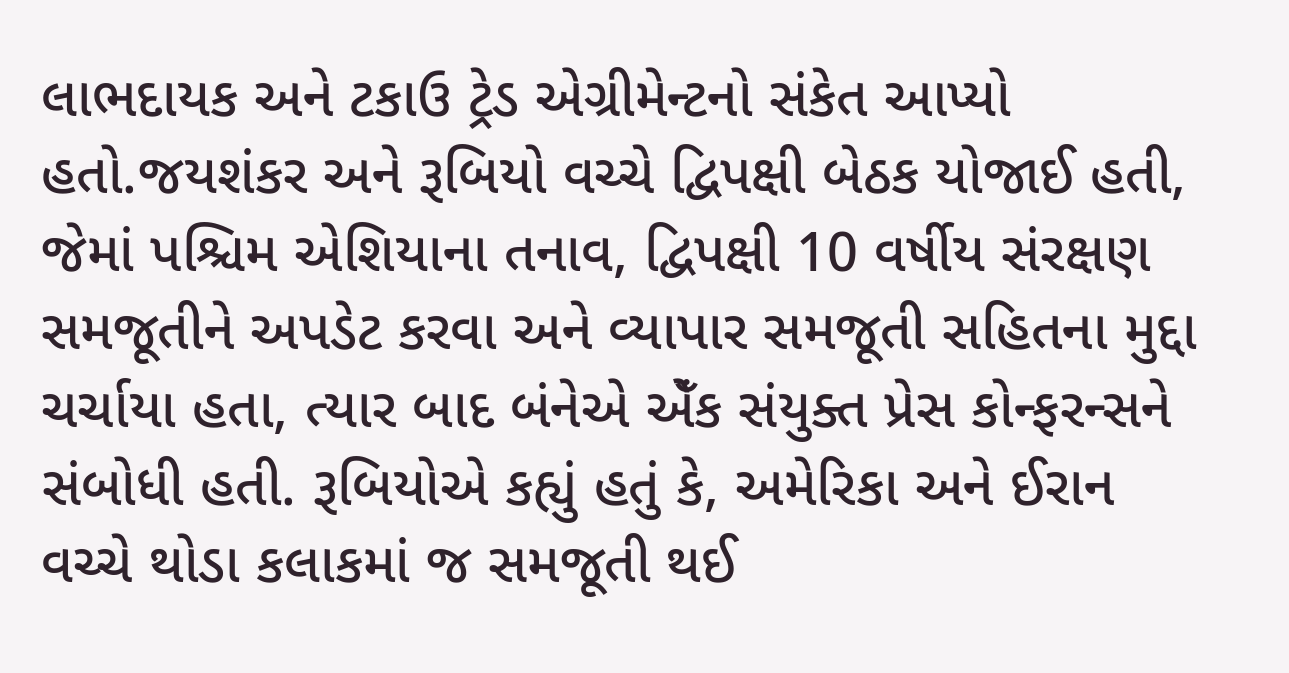લાભદાયક અને ટકાઉ ટ્રેડ એગ્રીમેન્ટનો સંકેત આપ્યો હતો.જયશંકર અને રૂબિયો વચ્ચે દ્વિપક્ષી બેઠક યોજાઈ હતી, જેમાં પશ્ચિમ એશિયાના તનાવ, દ્વિપક્ષી 10 વર્ષીય સંરક્ષણ સમજૂતીને અપડેટ કરવા અને વ્યાપાર સમજૂતી સહિતના મુદ્દા ચર્ચાયા હતા, ત્યાર બાદ બંનેએ એઁક સંયુક્ત પ્રેસ કોન્ફરન્સને સંબોધી હતી. રૂબિયોએ કહ્યું હતું કે, અમેરિકા અને ઈરાન વચ્ચે થોડા કલાકમાં જ સમજૂતી થઈ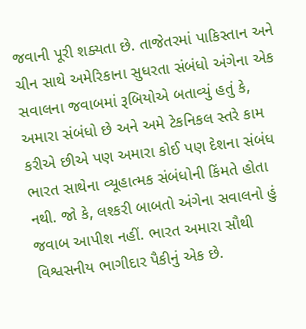જવાની પૂરી શક્યતા છે. તાજેતરમાં પાકિસ્તાન અને ચીન સાથે અમેરિકાના સુધરતા સંબંધો અંગેના એક સવાલના જવાબમાં રૂબિયોએ બતાવ્યું હતું કે, અમારા સંબંધો છે અને અમે ટેકનિકલ સ્તરે કામ કરીએ છીએ પણ અમારા કોઈ પણ દેશના સંબંધ ભારત સાથેના વ્યૂહાત્મક સંબંધોની કિંમતે હોતા નથી. જો કે, લશ્કરી બાબતો અંગેના સવાલનો હું જવાબ આપીશ નહીં. ભારત અમારા સૌથી વિશ્વસનીય ભાગીદાર પૈકીનું એક છે.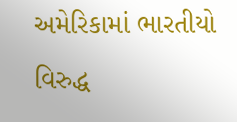અમેરિકામાં ભારતીયો વિરુદ્ધ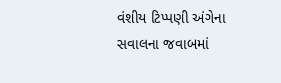વંશીય ટિપ્પણી અંગેના સવાલના જવાબમાં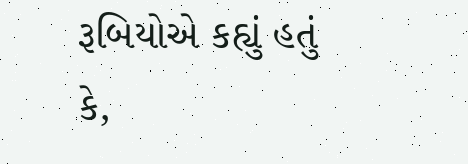રૂબિયોએ કહ્યું હતું કે,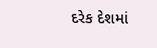દરેક દેશમાં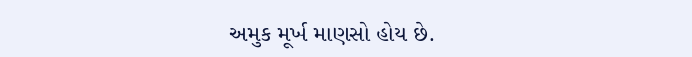અમુક મૂર્ખ માણસો હોય છે.